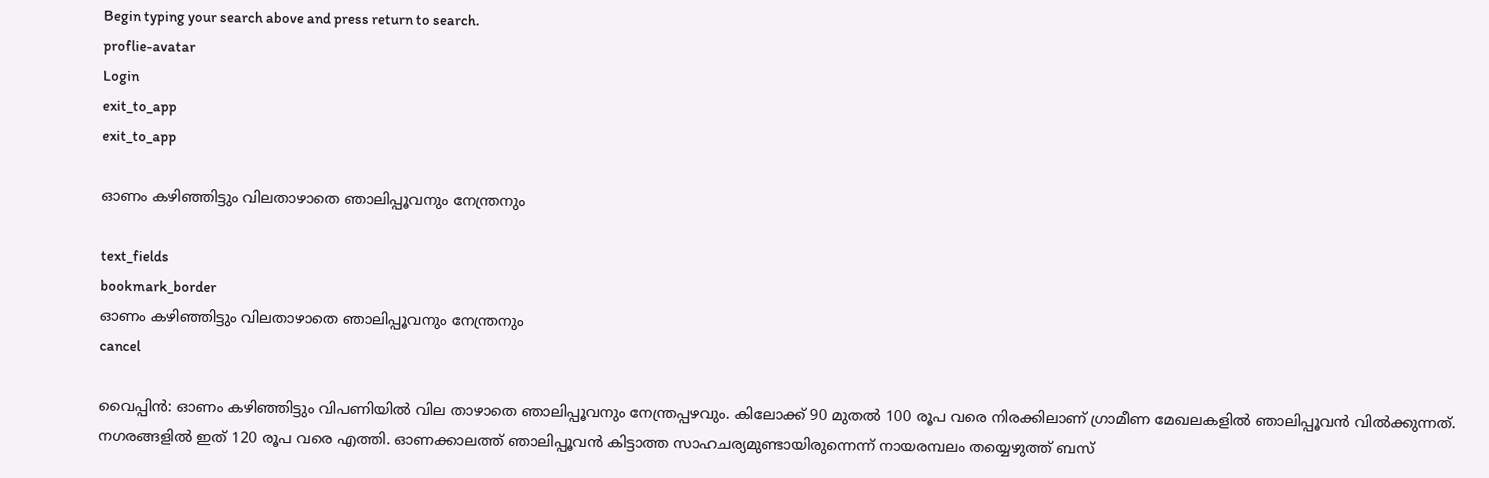Begin typing your search above and press return to search.
proflie-avatar
Login
exit_to_app
exit_to_app

ഓണം കഴിഞ്ഞിട്ടും വിലതാഴാതെ ഞാലിപ്പൂവനും നേന്ത്രനും

text_fields
bookmark_border
ഓണം കഴിഞ്ഞിട്ടും വിലതാഴാതെ ഞാലിപ്പൂവനും നേന്ത്രനും
cancel

വൈപ്പിൻ: ഓണം കഴിഞ്ഞിട്ടും വിപണിയിൽ വില താഴാതെ ഞാലിപ്പൂവനും നേന്ത്രപ്പഴവും. കിലോക്ക് 90 മുതൽ 100 രൂപ വരെ നിരക്കിലാണ് ഗ്രാമീണ മേഖലകളിൽ ഞാലിപ്പൂവൻ വിൽക്കുന്നത്. നഗരങ്ങളിൽ ഇത് 120 രൂപ വരെ എത്തി. ഓണക്കാലത്ത് ഞാലിപ്പൂവൻ കിട്ടാത്ത സാഹചര്യമുണ്ടായിരുന്നെന്ന് നായരമ്പലം തയ്യെഴുത്ത് ബസ്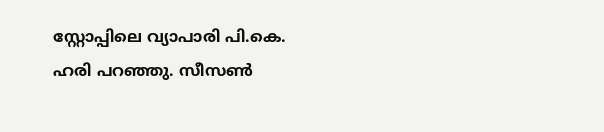സ്റ്റോപ്പിലെ വ്യാപാരി പി.കെ. ഹരി പറഞ്ഞു. സീസൺ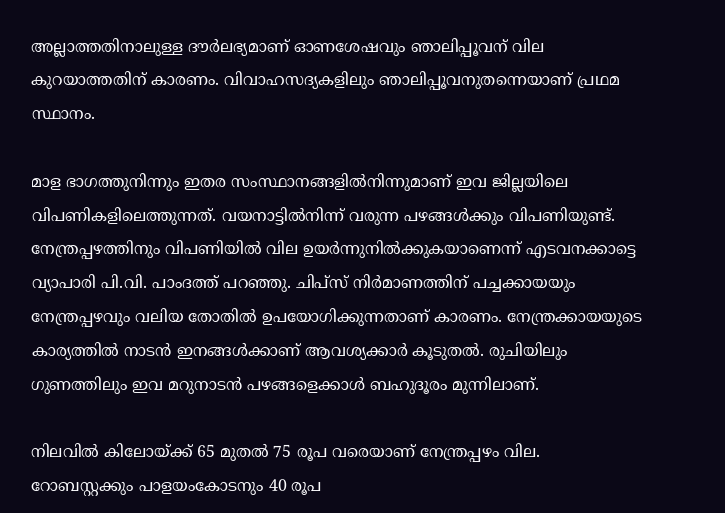അല്ലാത്തതിനാലുള്ള ദൗർലഭ്യമാണ് ഓണശേഷവും ഞാലിപ്പൂവന് വില കുറയാത്തതിന് കാരണം. വിവാഹസദ്യകളിലും ഞാലിപ്പൂവനുതന്നെയാണ് പ്രഥമ സ്ഥാനം.

മാള ഭാഗത്തുനിന്നും ഇതര സംസ്ഥാനങ്ങളിൽനിന്നുമാണ് ഇവ ജില്ലയിലെ വിപണികളിലെത്തുന്നത്. വയനാട്ടിൽനിന്ന് വരുന്ന പഴങ്ങൾക്കും വിപണിയുണ്ട്. നേന്ത്രപ്പഴത്തിനും വിപണിയിൽ വില ഉയർന്നുനിൽക്കുകയാണെന്ന് എടവനക്കാട്ടെ വ്യാപാരി പി.വി. പാംദത്ത് പറഞ്ഞു. ചിപ്സ് നിർമാണത്തിന് പച്ചക്കായയും നേന്ത്രപ്പഴവും വലിയ തോതിൽ ഉപയോഗിക്കുന്നതാണ് കാരണം. നേന്ത്രക്കായയുടെ കാര്യത്തിൽ നാടൻ ഇനങ്ങൾക്കാണ് ആവശ്യക്കാർ കൂടുതൽ. രുചിയിലും ഗുണത്തിലും ഇവ മറുനാടൻ പഴങ്ങളെക്കാൾ ബഹുദൂരം മുന്നിലാണ്.

നിലവിൽ കിലോയ്ക്ക് 65 മുതൽ 75 രൂപ വരെയാണ് നേന്ത്രപ്പഴം വില. റോബസ്റ്റക്കും പാളയംകോടനും 40 രൂപ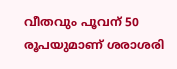വീതവും പൂവന് 50 രൂപയുമാണ് ശരാശരി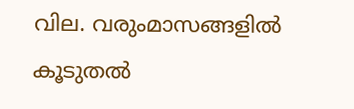വില. വരുംമാസങ്ങളിൽ കൂടുതൽ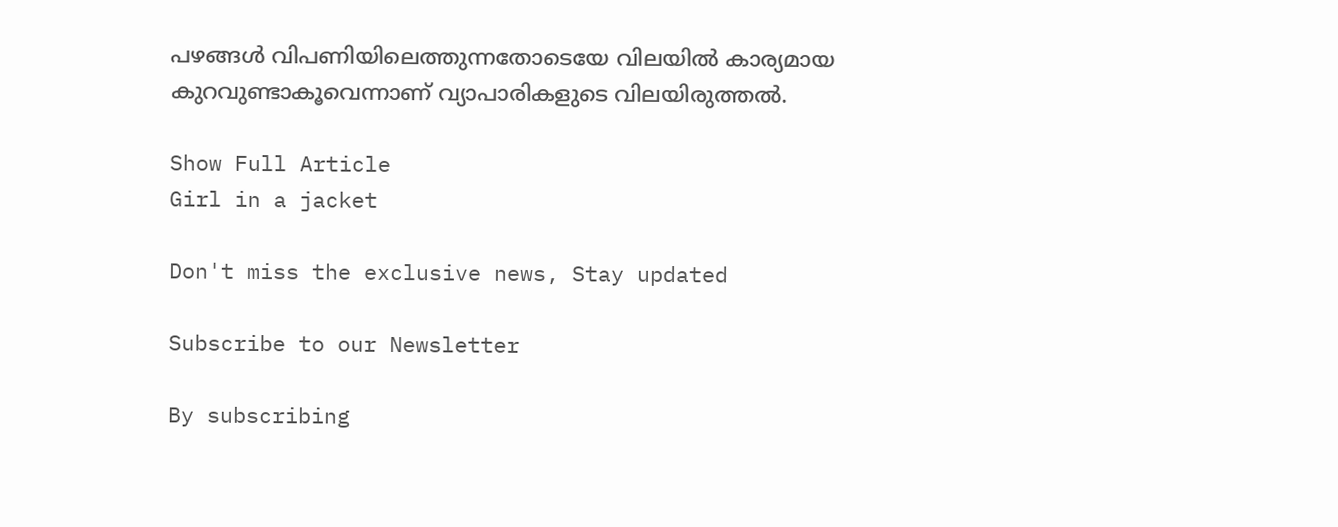പഴങ്ങൾ വിപണിയിലെത്തുന്നതോടെയേ വിലയിൽ കാര്യമായ കുറവുണ്ടാകൂവെന്നാണ് വ്യാപാരികളുടെ വിലയിരുത്തൽ.

Show Full Article
Girl in a jacket

Don't miss the exclusive news, Stay updated

Subscribe to our Newsletter

By subscribing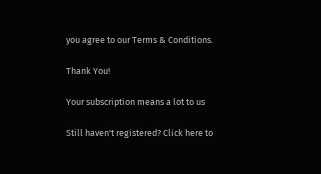you agree to our Terms & Conditions.

Thank You!

Your subscription means a lot to us

Still haven't registered? Click here to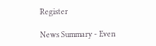Register

News Summary - Even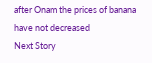after Onam the prices of banana have not decreased
Next Story